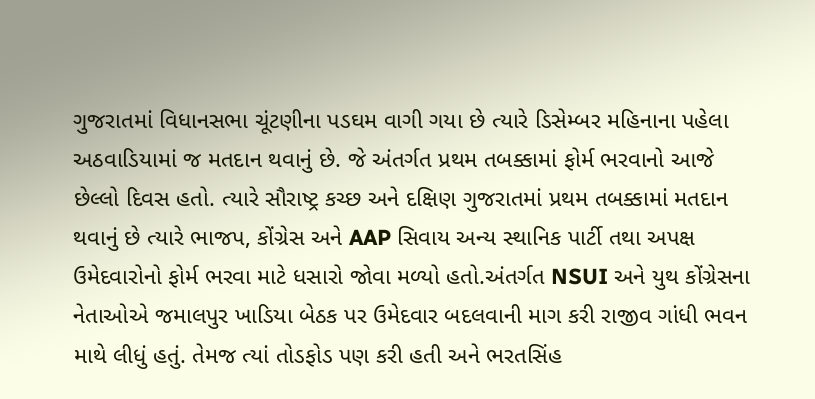ગુજરાતમાં વિધાનસભા ચૂંટણીના પડઘમ વાગી ગયા છે ત્યારે ડિસેમ્બર મહિનાના પહેલા અઠવાડિયામાં જ મતદાન થવાનું છે. જે અંતર્ગત પ્રથમ તબક્કામાં ફોર્મ ભરવાનો આજે છેલ્લો દિવસ હતો. ત્યારે સૌરાષ્ટ્ર કચ્છ અને દક્ષિણ ગુજરાતમાં પ્રથમ તબક્કામાં મતદાન થવાનું છે ત્યારે ભાજપ, કોંગ્રેસ અને AAP સિવાય અન્ય સ્થાનિક પાર્ટી તથા અપક્ષ ઉમેદવારોનો ફોર્મ ભરવા માટે ધસારો જોવા મળ્યો હતો.અંતર્ગત NSUI અને યુથ કોંગ્રેસના નેતાઓએ જમાલપુર ખાડિયા બેઠક પર ઉમેદવાર બદલવાની માગ કરી રાજીવ ગાંધી ભવન માથે લીધું હતું. તેમજ ત્યાં તોડફોડ પણ કરી હતી અને ભરતસિંહ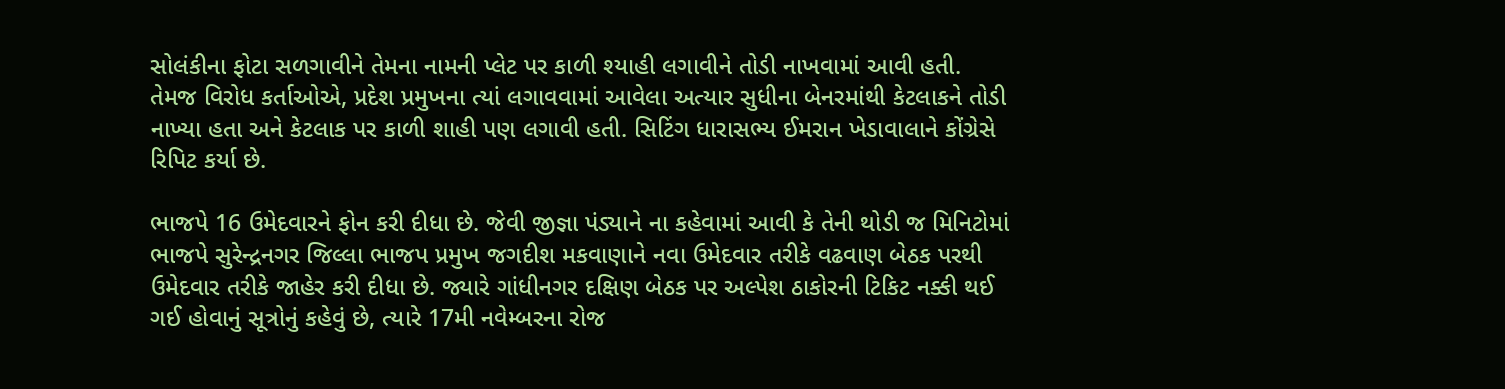સોલંકીના ફોટા સળગાવીને તેમના નામની પ્લેટ પર કાળી શ્યાહી લગાવીને તોડી નાખવામાં આવી હતી.
તેમજ વિરોધ કર્તાઓએ, પ્રદેશ પ્રમુખના ત્યાં લગાવવામાં આવેલા અત્યાર સુધીના બેનરમાંથી કેટલાકને તોડી નાખ્યા હતા અને કેટલાક પર કાળી શાહી પણ લગાવી હતી. સિટિંગ ધારાસભ્ય ઈમરાન ખેડાવાલાને કોંગ્રેસે રિપિટ કર્યા છે.

ભાજપે 16 ઉમેદવારને ફોન કરી દીધા છે. જેવી જીજ્ઞા પંડ્યાને ના કહેવામાં આવી કે તેની થોડી જ મિનિટોમાં ભાજપે સુરેન્દ્રનગર જિલ્લા ભાજપ પ્રમુખ જગદીશ મકવાણાને નવા ઉમેદવાર તરીકે વઢવાણ બેઠક પરથી ઉમેદવાર તરીકે જાહેર કરી દીધા છે. જ્યારે ગાંધીનગર દક્ષિણ બેઠક પર અલ્પેશ ઠાકોરની ટિકિટ નક્કી થઈ ગઈ હોવાનું સૂત્રોનું કહેવું છે, ત્યારે 17મી નવેમ્બરના રોજ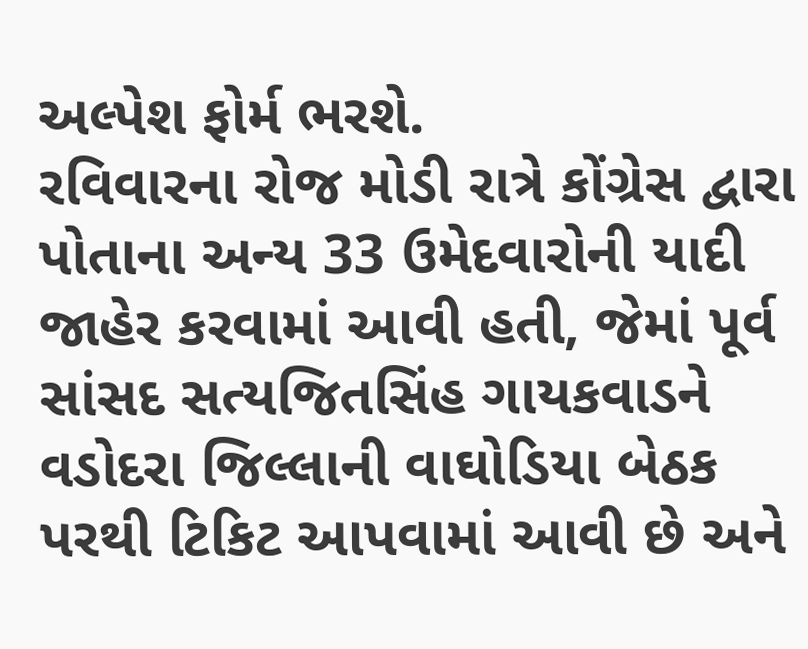અલ્પેશ ફોર્મ ભરશે.
રવિવારના રોજ મોડી રાત્રે કોંગ્રેસ દ્વારા પોતાના અન્ય 33 ઉમેદવારોની યાદી જાહેર કરવામાં આવી હતી, જેમાં પૂર્વ સાંસદ સત્યજિતસિંહ ગાયકવાડને વડોદરા જિલ્લાની વાઘોડિયા બેઠક પરથી ટિકિટ આપવામાં આવી છે અને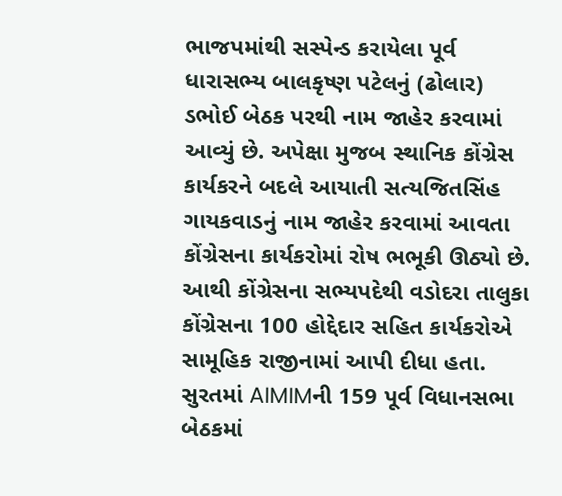ભાજપમાંથી સસ્પેન્ડ કરાયેલા પૂર્વ ધારાસભ્ય બાલકૃષ્ણ પટેલનું (ઢોલાર) ડભોઈ બેઠક પરથી નામ જાહેર કરવામાં આવ્યું છે. અપેક્ષા મુજબ સ્થાનિક કોંગ્રેસ કાર્યકરને બદલે આયાતી સત્યજિતસિંહ ગાયકવાડનું નામ જાહેર કરવામાં આવતા કોંગ્રેસના કાર્યકરોમાં રોષ ભભૂકી ઊઠ્યો છે. આથી કોંગ્રેસના સભ્યપદેથી વડોદરા તાલુકા કોંગ્રેસના 100 હોદ્દેદાર સહિત કાર્યકરોએ સામૂહિક રાજીનામાં આપી દીધા હતા.
સુરતમાં AIMIMની 159 પૂર્વ વિધાનસભા બેઠકમાં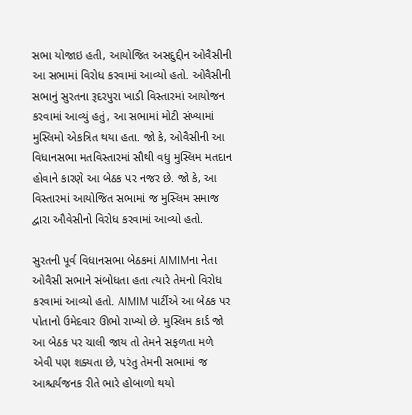સભા યોજાઇ હતી, આયોજિત અસદુદ્દીન ઓવૈસીની આ સભામાં વિરોધ કરવામાં આવ્યો હતો. ઓવૈસીની સભાનું સુરતના રૂદરપુરા ખાડી વિસ્તારમાં આયોજન કરવામાં આવ્યું હતું, આ સભામાં મોટી સંખ્યામાં મુસ્લિમો એકત્રિત થયા હતા. જો કે, ઓવૈસીની આ વિધાનસભા મતવિસ્તારમાં સૌથી વધુ મુસ્લિમ મતદાન હોવાને કારણે આ બેઠક પર નજર છે. જો કે, આ વિસ્તારમાં આયોજિત સભામાં જ મુસ્લિમ સમાજ દ્વારા ઔવેસીનો વિરોધ કરવામાં આવ્યો હતો.

સુરતની પૂર્વ વિધાનસભા બેઠકમાં AIMIMના નેતા ઓવૈસી સભાને સંબોધતા હતા ત્યારે તેમનો વિરોધ કરવામાં આવ્યો હતો. AIMIM પાર્ટીએ આ બેઠક પર પોતાનો ઉમેદવાર ઊભો રાખ્યો છે. મુસ્લિમ કાર્ડ જો આ બેઠક પર ચાલી જાય તો તેમને સફળતા મળે એવી પણ શક્યતા છે, પરંતુ તેમની સભામાં જ આશ્ચર્યજનક રીતે ભારે હોબાળો થયો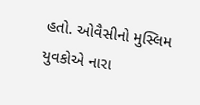હતો. ઓવૈસીનો મુસ્લિમ યુવકોએ નારા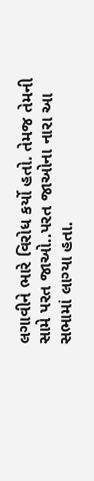લગાવીને ભારે વિરોધ કર્યો હતો. તેમજ તેમની સામે પરત જાઓ..પરત જાઓના નારા આ સભામાં લાગ્યા હતા.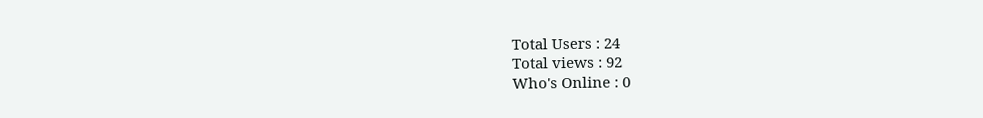Total Users : 24
Total views : 92
Who's Online : 0